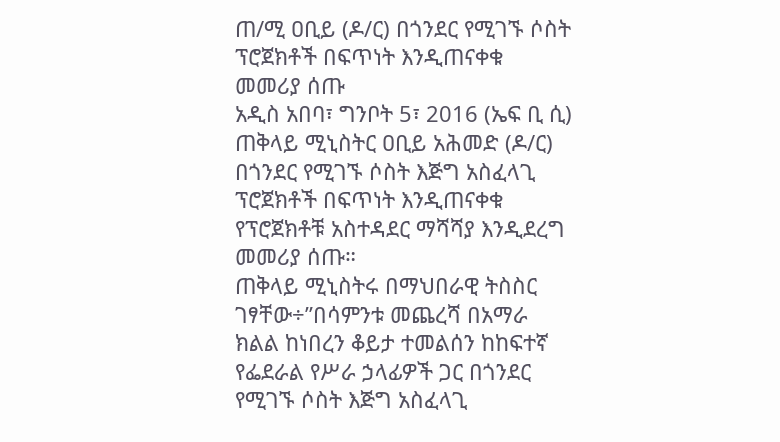ጠ/ሚ ዐቢይ (ዶ/ር) በጎንደር የሚገኙ ሶስት ፕሮጀክቶች በፍጥነት እንዲጠናቀቁ መመሪያ ሰጡ
አዲስ አበባ፣ ግንቦት 5፣ 2016 (ኤፍ ቢ ሲ) ጠቅላይ ሚኒስትር ዐቢይ አሕመድ (ዶ/ር) በጎንደር የሚገኙ ሶስት እጅግ አስፈላጊ ፕሮጀክቶች በፍጥነት እንዲጠናቀቁ የፕሮጀክቶቹ አስተዳደር ማሻሻያ እንዲደረግ መመሪያ ሰጡ።
ጠቅላይ ሚኒስትሩ በማህበራዊ ትስስር ገፃቸው÷”በሳምንቱ መጨረሻ በአማራ ክልል ከነበረን ቆይታ ተመልሰን ከከፍተኛ የፌደራል የሥራ ኃላፊዎች ጋር በጎንደር የሚገኙ ሶስት እጅግ አስፈላጊ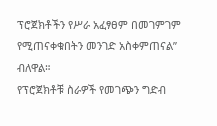ፕሮጀክቶችን የሥራ አፈፃፀም በመገምገም የሚጠናቀቁበትን መንገድ አስቀምጠናል” ብለዋል።
የፕሮጀክቶቹ ስራዎች የመገጭን ግድብ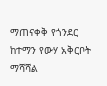ማጠናቀቅ የጎንደር ከተማን የውሃ አቅርቦት ማሻሻል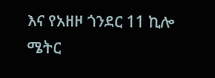እና የአዘዞ ጎንደር 11 ኪሎ ሜትር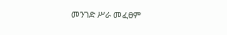መንገድ ሥራ መፈፀም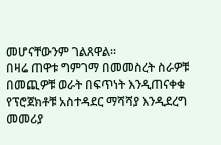መሆናቸውንም ገልጸዋል።
በዛሬ ጠዋቱ ግምገማ በመመስረት ስራዎቹ በመጪዎቹ ወራት በፍጥነት እንዲጠናቀቁ የፕሮጀክቶቹ አስተዳደር ማሻሻያ እንዲደረግ መመሪያ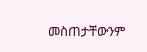መስጠታቸውንም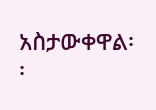አስታውቀዋል፡፡